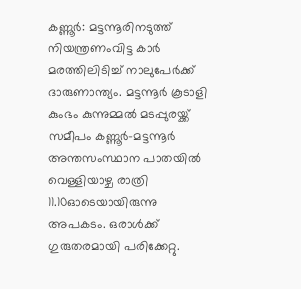കണ്ണൂർ: മട്ടന്നൂരിനടുത്ത് നിയന്ത്രണംവിട്ട കാർ മരത്തിലിടിച്ച് നാലുപേർക്ക് ദാരുണാന്ത്യം. മട്ടന്നൂർ കൂടാളി കുംഭം കുന്നുമ്മൽ മടപ്പുരയ്ക്ക് സമീപം കണ്ണൂർ-മട്ടന്നൂർ അന്തസംസ്ഥാന പാതയിൽ വെള്ളിയാഴ്ച രാത്രി 11.10ഓടെയായിരുന്നു അപകടം. ഒരാൾക്ക് ഗുരുതരമായി പരിക്കേറ്റു.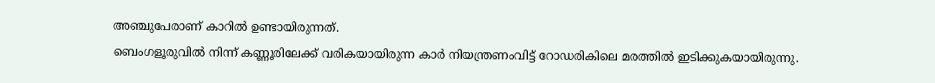അഞ്ചുപേരാണ് കാറിൽ ഉണ്ടായിരുന്നത്.
ബെംഗളൂരുവിൽ നിന്ന് കണ്ണൂരിലേക്ക് വരികയായിരുന്ന കാർ നിയന്ത്രണംവിട്ട് റോഡരികിലെ മരത്തിൽ ഇടിക്കുകയായിരുന്നു.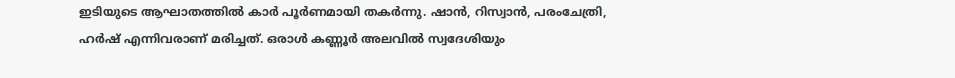ഇടിയുടെ ആഘാതത്തിൽ കാർ പൂർണമായി തകർന്നു. ഷാൻ, റിസ്വാൻ, പരംചേത്രി, ഹർഷ് എന്നിവരാണ് മരിച്ചത്. ഒരാൾ കണ്ണൂർ അലവിൽ സ്വദേശിയും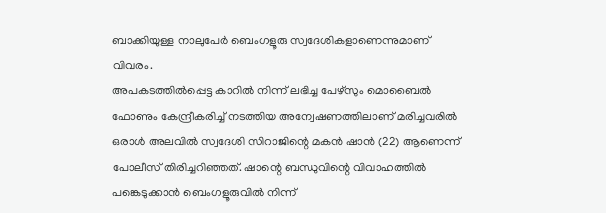ബാക്കിയുള്ള നാലുപേർ ബെംഗളൂരു സ്വദേശികളാണെന്നുമാണ് വിവരം.
അപകടത്തിൽപ്പെട്ട കാറിൽ നിന്ന് ലഭിച്ച പേഴ്സും മൊബൈൽ ഫോണും കേന്ദ്രീകരിച്ച് നടത്തിയ അന്വേഷണത്തിലാണ് മരിച്ചവരിൽ ഒരാൾ അലവിൽ സ്വദേശി സിറാജിന്റെ മകൻ ഷാൻ (22) ആണെന്ന് പോലീസ് തിരിച്ചറിഞ്ഞത്. ഷാന്റെ ബന്ധുവിന്റെ വിവാഹത്തിൽ പങ്കെടുക്കാൻ ബെംഗളൂരുവിൽ നിന്ന്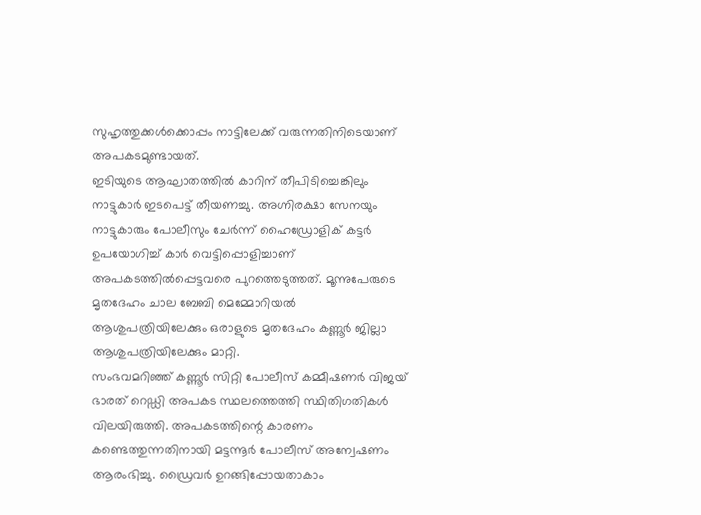സുഹൃത്തുക്കൾക്കൊപ്പം നാട്ടിലേക്ക് വരുന്നതിനിടെയാണ് അപകടമുണ്ടായത്.
ഇടിയുടെ ആഘാതത്തിൽ കാറിന് തീപിടിച്ചെങ്കിലും നാട്ടുകാർ ഇടപെട്ട് തീയണച്ചു. അഗ്നിരക്ഷാ സേനയും നാട്ടുകാരും പോലീസും ചേർന്ന് ഹൈഡ്രോളിക് കട്ടർ ഉപയോഗിച്ച് കാർ വെട്ടിപ്പൊളിച്ചാണ് അപകടത്തിൽപ്പെട്ടവരെ പുറത്തെടുത്തത്. മൂന്നുപേരുടെ മൃതദേഹം ചാല ബേബി മെമ്മോറിയൽ ആശുപത്രിയിലേക്കും ഒരാളുടെ മൃതദേഹം കണ്ണൂർ ജില്ലാ ആശുപത്രിയിലേക്കും മാറ്റി.
സംഭവമറിഞ്ഞ് കണ്ണൂർ സിറ്റി പോലീസ് കമ്മീഷണർ വിജയ് ഭാരത് റെഡ്ഡി അപകട സ്ഥലത്തെത്തി സ്ഥിതിഗതികൾ വിലയിരുത്തി. അപകടത്തിന്റെ കാരണം കണ്ടെത്തുന്നതിനായി മട്ടന്നൂർ പോലീസ് അന്വേഷണം ആരംഭിച്ചു. ഡ്രൈവർ ഉറങ്ങിപ്പോയതാകാം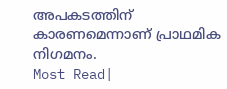അപകടത്തിന് കാരണമെന്നാണ് പ്രാഥമിക നിഗമനം.
Most Read|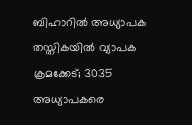ബിഹാറിൽ അധ്യാപക തസ്തികയിൽ വ്യാപക ക്രമക്കേട്; 3035 അധ്യാപകരെ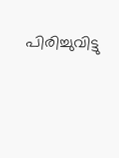പിരിച്ചുവിട്ടു